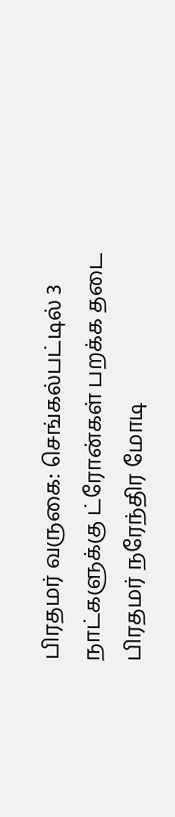பிரதமர் வருகை: செங்கல்பட்டில் 3 நாட்களுக்கு ட்ரோன்கள் பறக்க தடை
பிரதமர் நரேந்திர மோடி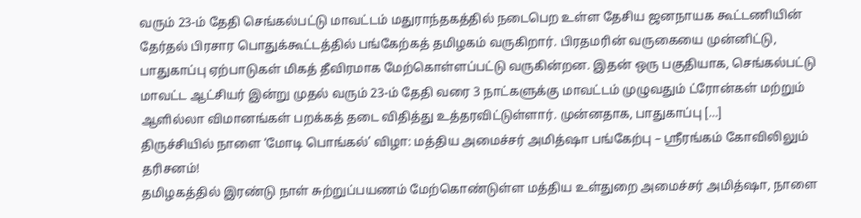வரும் 23-ம் தேதி செங்கல்பட்டு மாவட்டம் மதுராந்தகத்தில் நடைபெற உள்ள தேசிய ஜனநாயக கூட்டணியின் தேர்தல் பிரசார பொதுக்கூட்டத்தில் பங்கேற்கத் தமிழகம் வருகிறார். பிரதமரின் வருகையை முன்னிட்டு, பாதுகாப்பு ஏற்பாடுகள் மிகத் தீவிரமாக மேற்கொள்ளப்பட்டு வருகின்றன. இதன் ஒரு பகுதியாக, செங்கல்பட்டு மாவட்ட ஆட்சியர் இன்று முதல் வரும் 23-ம் தேதி வரை 3 நாட்களுக்கு மாவட்டம் முழுவதும் ட்ரோன்கள் மற்றும் ஆளில்லா விமானங்கள் பறக்கத் தடை விதித்து உத்தரவிட்டுள்ளார். முன்னதாக, பாதுகாப்பு […]
திருச்சியில் நாளை ‘மோடி பொங்கல்’ விழா: மத்திய அமைச்சர் அமித்ஷா பங்கேற்பு – ஸ்ரீரங்கம் கோவிலிலும் தரிசனம்!
தமிழகத்தில் இரண்டு நாள் சுற்றுப்பயணம் மேற்கொண்டுள்ள மத்திய உள்துறை அமைச்சர் அமித்ஷா, நாளை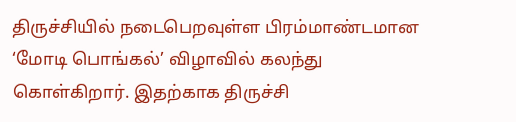திருச்சியில் நடைபெறவுள்ள பிரம்மாண்டமான ‘மோடி பொங்கல்’ விழாவில் கலந்து கொள்கிறார். இதற்காக திருச்சி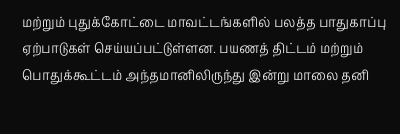மற்றும் புதுக்கோட்டை மாவட்டங்களில் பலத்த பாதுகாப்பு ஏற்பாடுகள் செய்யப்பட்டுள்ளன. பயணத் திட்டம் மற்றும் பொதுக்கூட்டம் அந்தமானிலிருந்து இன்று மாலை தனி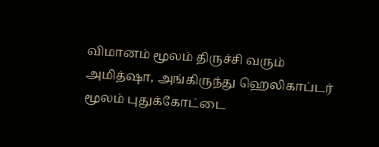விமானம் மூலம் திருச்சி வரும் அமித்ஷா, அங்கிருந்து ஹெலிகாப்டர் மூலம் புதுக்கோட்டை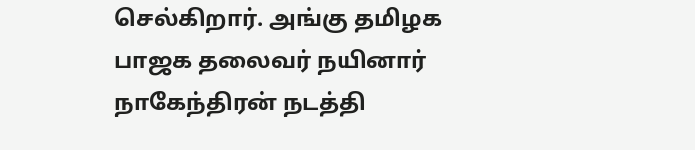செல்கிறார். அங்கு தமிழக பாஜக தலைவர் நயினார் நாகேந்திரன் நடத்தி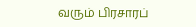வரும் பிரசாரப்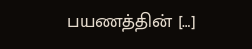பயணத்தின் […]